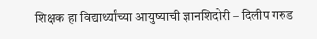शिक्षक हा विद्यार्थ्यांच्या आयुष्याची ज्ञानशिदोरी – दिलीप गरुड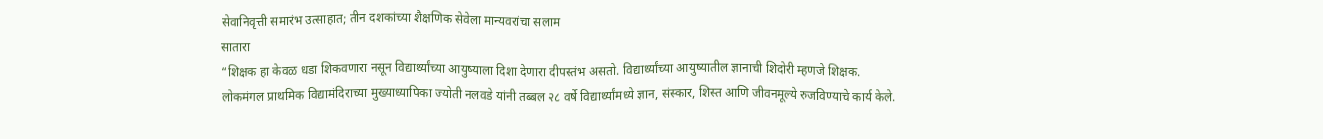सेवानिवृत्ती समारंभ उत्साहात; तीन दशकांच्या शैक्षणिक सेवेला मान्यवरांचा सलाम
सातारा
“शिक्षक हा केवळ धडा शिकवणारा नसून विद्यार्थ्यांच्या आयुष्याला दिशा देणारा दीपस्तंभ असतो. विद्यार्थ्यांच्या आयुष्यातील ज्ञानाची शिदोरी म्हणजे शिक्षक. लोकमंगल प्राथमिक विद्यामंदिराच्या मुख्याध्यापिका ज्योती नलवडे यांनी तब्बल २८ वर्षे विद्यार्थ्यांमध्ये ज्ञान, संस्कार, शिस्त आणि जीवनमूल्ये रुजविण्याचे कार्य केले.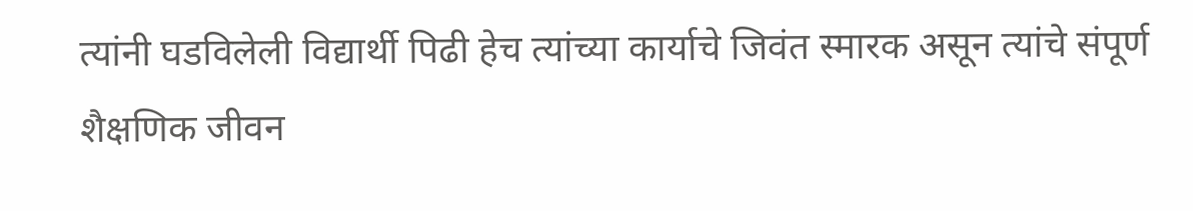त्यांनी घडविलेली विद्यार्थी पिढी हेच त्यांच्या कार्याचे जिवंत स्मारक असून त्यांचे संपूर्ण शैक्षणिक जीवन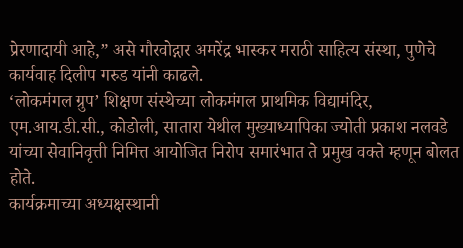प्रेरणादायी आहे,” असे गौरवोद्गार अमरेंद्र भास्कर मराठी साहित्य संस्था, पुणेचे कार्यवाह दिलीप गरुड यांनी काढले.
‘लोकमंगल ग्रुप’ शिक्षण संस्थेच्या लोकमंगल प्राथमिक विद्यामंदिर, एम.आय.डी.सी., कोडोली, सातारा येथील मुख्याध्यापिका ज्योती प्रकाश नलवडे यांच्या सेवानिवृत्ती निमित्त आयोजित निरोप समारंभात ते प्रमुख वक्ते म्हणून बोलत होते.
कार्यक्रमाच्या अध्यक्षस्थानी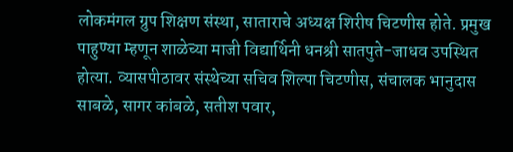लोकमंगल ग्रुप शिक्षण संस्था, साताराचे अध्यक्ष शिरीष चिटणीस होते. प्रमुख पाहुण्या म्हणून शाळेच्या माजी विद्यार्थिनी धनश्री सातपुते-जाधव उपस्थित होत्या. व्यासपीठावर संस्थेच्या सचिव शिल्पा चिटणीस, संचालक भानुदास साबळे, सागर कांबळे, सतीश पवार,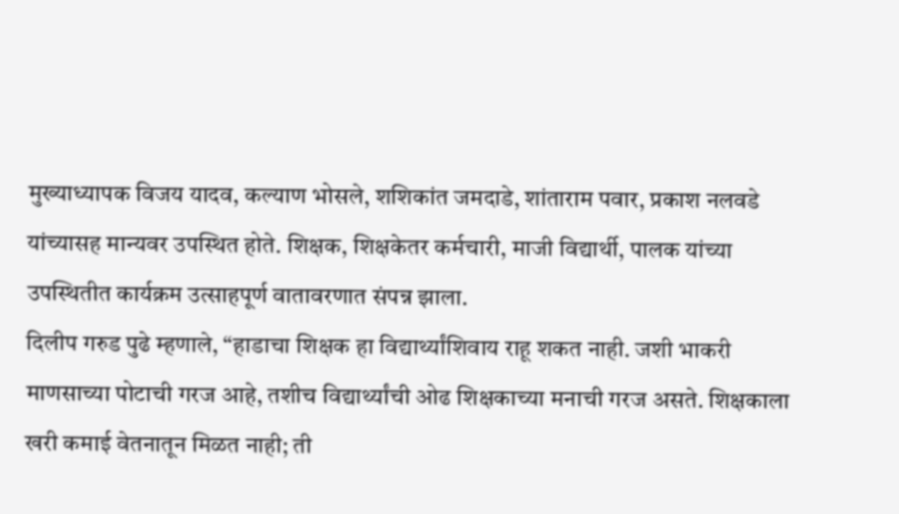मुख्याध्यापक विजय यादव, कल्याण भोसले, शशिकांत जमदाडे, शांताराम पवार, प्रकाश नलवडे यांच्यासह मान्यवर उपस्थित होते. शिक्षक, शिक्षकेतर कर्मचारी, माजी विद्यार्थी, पालक यांच्या उपस्थितीत कार्यक्रम उत्साहपूर्ण वातावरणात संपन्न झाला.
दिलीप गरुड पुढे म्हणाले, “हाडाचा शिक्षक हा विद्यार्थ्यांशिवाय राहू शकत नाही. जशी भाकरी माणसाच्या पोटाची गरज आहे, तशीच विद्यार्थ्यांची ओढ शिक्षकाच्या मनाची गरज असते. शिक्षकाला खरी कमाई वेतनातून मिळत नाही; ती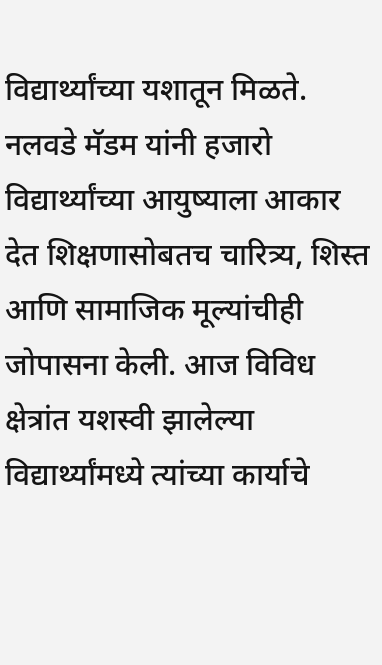विद्यार्थ्यांच्या यशातून मिळते. नलवडे मॅडम यांनी हजारो विद्यार्थ्यांच्या आयुष्याला आकार देत शिक्षणासोबतच चारित्र्य, शिस्त आणि सामाजिक मूल्यांचीही जोपासना केली. आज विविध क्षेत्रांत यशस्वी झालेल्या विद्यार्थ्यांमध्ये त्यांच्या कार्याचे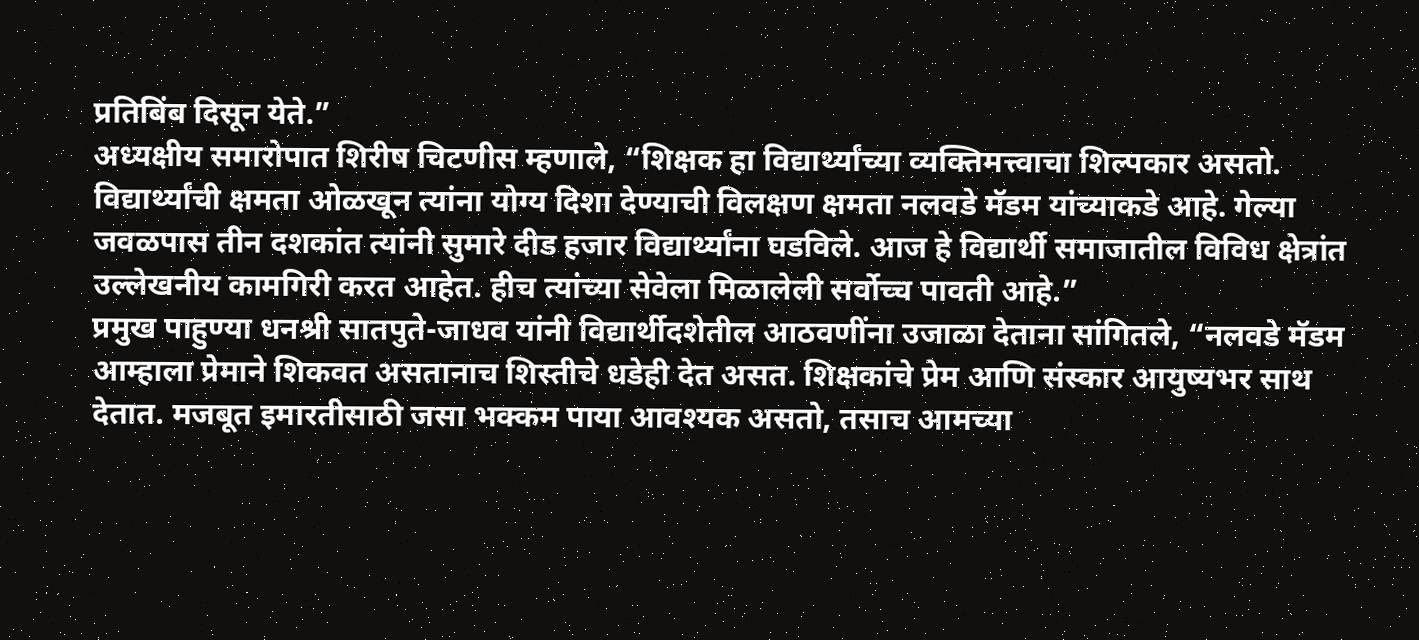प्रतिबिंब दिसून येते.”
अध्यक्षीय समारोपात शिरीष चिटणीस म्हणाले, “शिक्षक हा विद्यार्थ्यांच्या व्यक्तिमत्त्वाचा शिल्पकार असतो. विद्यार्थ्यांची क्षमता ओळखून त्यांना योग्य दिशा देण्याची विलक्षण क्षमता नलवडे मॅडम यांच्याकडे आहे. गेल्या जवळपास तीन दशकांत त्यांनी सुमारे दीड हजार विद्यार्थ्यांना घडविले. आज हे विद्यार्थी समाजातील विविध क्षेत्रांत उल्लेखनीय कामगिरी करत आहेत. हीच त्यांच्या सेवेला मिळालेली सर्वोच्च पावती आहे.”
प्रमुख पाहुण्या धनश्री सातपुते-जाधव यांनी विद्यार्थीदशेतील आठवणींना उजाळा देताना सांगितले, “नलवडे मॅडम आम्हाला प्रेमाने शिकवत असतानाच शिस्तीचे धडेही देत असत. शिक्षकांचे प्रेम आणि संस्कार आयुष्यभर साथ देतात. मजबूत इमारतीसाठी जसा भक्कम पाया आवश्यक असतो, तसाच आमच्या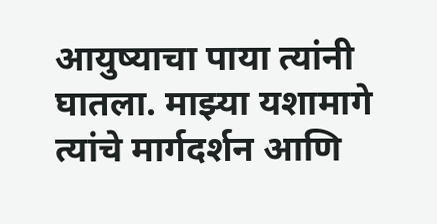आयुष्याचा पाया त्यांनी घातला. माझ्या यशामागे त्यांचे मार्गदर्शन आणि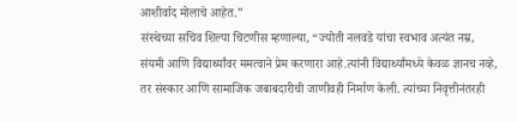आशीर्वाद मोलाचे आहेत.”
संस्थेच्या सचिव शिल्पा चिटणीस म्हणाल्या, “ज्योती नलवडे यांचा स्वभाव अत्यंत नम्र, संयमी आणि विद्यार्थ्यांवर ममत्वाने प्रेम करणारा आहे.त्यांनी विद्यार्थ्यांमध्ये केवळ ज्ञानच नव्हे, तर संस्कार आणि सामाजिक जबाबदारीची जाणीवही निर्माण केली. त्यांच्या निवृत्तीनंतरही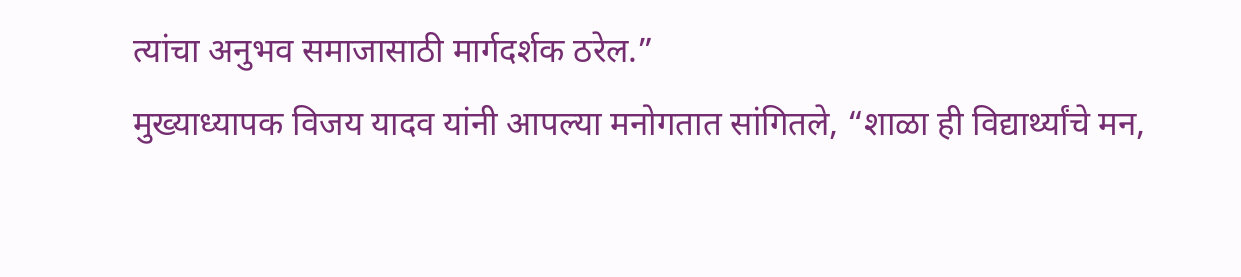त्यांचा अनुभव समाजासाठी मार्गदर्शक ठरेल.”
मुख्याध्यापक विजय यादव यांनी आपल्या मनोगतात सांगितले, “शाळा ही विद्यार्थ्यांचे मन,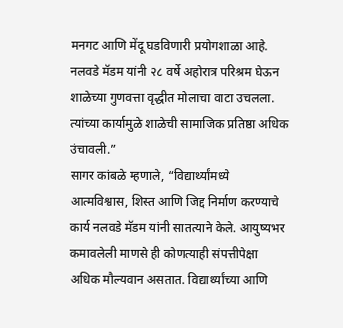मनगट आणि मेंदू घडविणारी प्रयोगशाळा आहे. नलवडे मॅडम यांनी २८ वर्षे अहोरात्र परिश्रम घेऊन शाळेच्या गुणवत्ता वृद्धीत मोलाचा वाटा उचलला. त्यांच्या कार्यामुळे शाळेची सामाजिक प्रतिष्ठा अधिक उंचावली.”
सागर कांबळे म्हणाले, “विद्यार्थ्यांमध्ये आत्मविश्वास, शिस्त आणि जिद्द निर्माण करण्याचे कार्य नलवडे मॅडम यांनी सातत्याने केले. आयुष्यभर कमावलेली माणसे ही कोणत्याही संपत्तीपेक्षा अधिक मौल्यवान असतात. विद्यार्थ्यांच्या आणि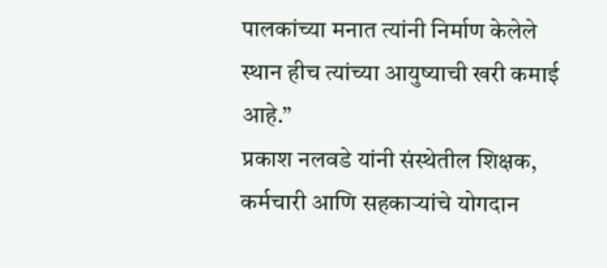पालकांच्या मनात त्यांनी निर्माण केलेले स्थान हीच त्यांच्या आयुष्याची खरी कमाई आहे.”
प्रकाश नलवडे यांनी संस्थेतील शिक्षक, कर्मचारी आणि सहकाऱ्यांचे योगदान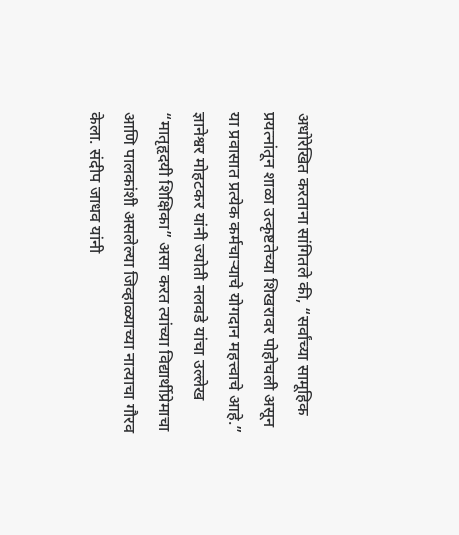अधोरेखित करताना सांगितले की, “सर्वांच्या सामूहिक प्रयत्नांतून शाळा उत्कृष्टतेच्या शिखरावर पोहोचली असून या प्रवासात प्रत्येक कर्मचाऱ्याचे योगदान महत्त्वाचे आहे.”
ज्ञानेश्वर मोहटकर यांनी ज्योती नलवडे यांचा उल्लेख “मातृहृदयी शिक्षिका” असा करत त्यांच्या विद्यार्थीप्रेमाचा आणि पालकांशी असलेल्या जिव्हाळ्याच्या नात्याचा गौरव केला. संदीप जाधव यांनी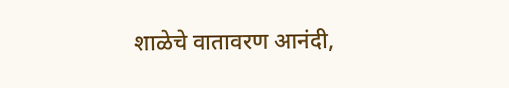शाळेचे वातावरण आनंदी,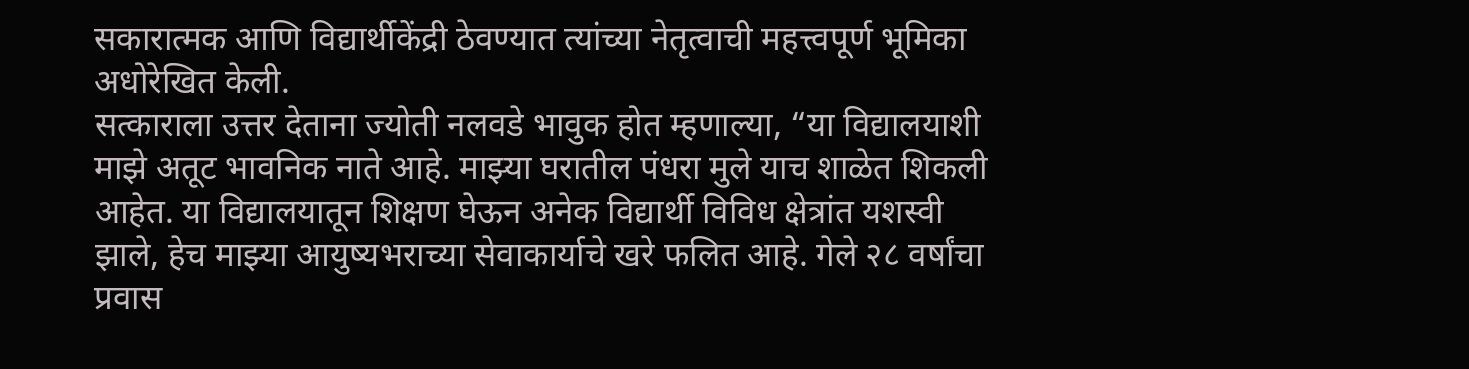सकारात्मक आणि विद्यार्थीकेंद्री ठेवण्यात त्यांच्या नेतृत्वाची महत्त्वपूर्ण भूमिका अधोरेखित केली.
सत्काराला उत्तर देताना ज्योती नलवडे भावुक होत म्हणाल्या, “या विद्यालयाशी माझे अतूट भावनिक नाते आहे. माझ्या घरातील पंधरा मुले याच शाळेत शिकली आहेत. या विद्यालयातून शिक्षण घेऊन अनेक विद्यार्थी विविध क्षेत्रांत यशस्वी झाले, हेच माझ्या आयुष्यभराच्या सेवाकार्याचे खरे फलित आहे. गेले २८ वर्षांचा प्रवास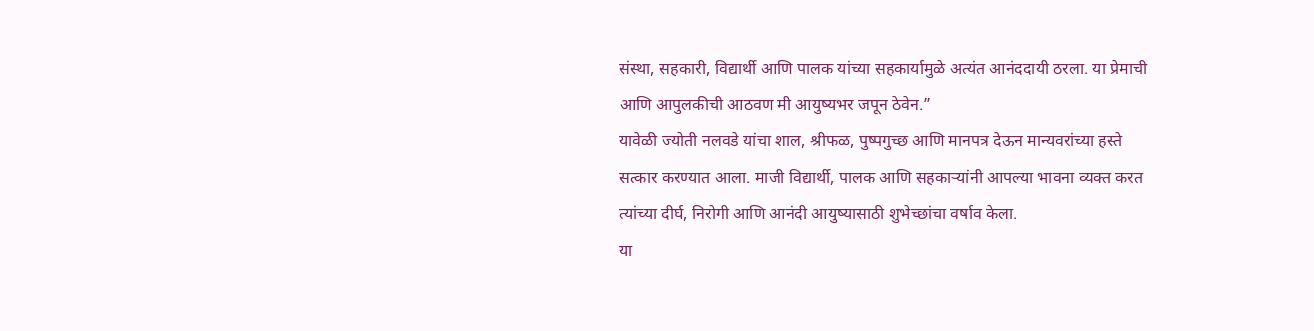संस्था, सहकारी, विद्यार्थी आणि पालक यांच्या सहकार्यामुळे अत्यंत आनंददायी ठरला. या प्रेमाची आणि आपुलकीची आठवण मी आयुष्यभर जपून ठेवेन.”
यावेळी ज्योती नलवडे यांचा शाल, श्रीफळ, पुष्पगुच्छ आणि मानपत्र देऊन मान्यवरांच्या हस्ते सत्कार करण्यात आला. माजी विद्यार्थी, पालक आणि सहकाऱ्यांनी आपल्या भावना व्यक्त करत त्यांच्या दीर्घ, निरोगी आणि आनंदी आयुष्यासाठी शुभेच्छांचा वर्षाव केला.
या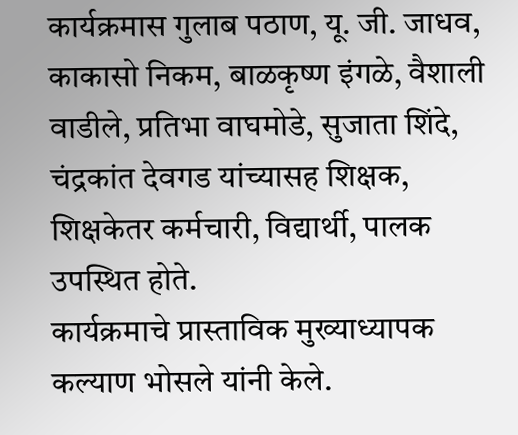कार्यक्रमास गुलाब पठाण, यू. जी. जाधव, काकासो निकम, बाळकृष्ण इंगळे, वैशाली वाडीले, प्रतिभा वाघमोडे, सुजाता शिंदे, चंद्रकांत देवगड यांच्यासह शिक्षक, शिक्षकेतर कर्मचारी, विद्यार्थी, पालक उपस्थित होते.
कार्यक्रमाचे प्रास्ताविक मुख्याध्यापक कल्याण भोसले यांनी केले.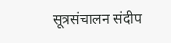सूत्रसंचालन संदीप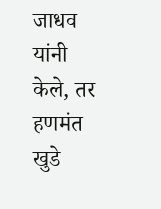जाधव यांनी केले, तर हणमंत खुडे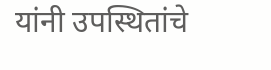यांनी उपस्थितांचे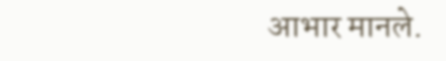आभार मानले.